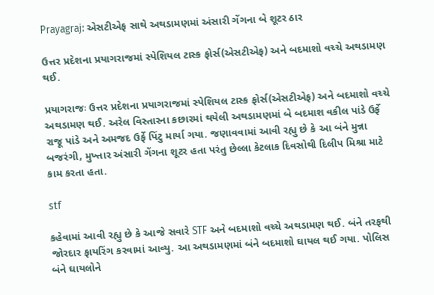Prayagraj: એસટીએફ સાથે અથડામણમાં અંસારી ગેંગના બે શૂટર ઠાર

ઉત્તર પ્રદેશના પ્રયાગરાજમાં સ્પેશિયલ ટાસ્ક ફોર્સ(એસટીએફ) અને બદમાશો વચ્ચે અથડામણ થઈ.

પ્રયાગરાજઃ ઉત્તર પ્રદેશના પ્રયાગરાજમાં સ્પેશિયલ ટાસ્ક ફોર્સ(એસટીએફ) અને બદમાશો વચ્ચે અથડામણ થઈ. અરેલ વિસ્તારના કછારમાં થયેલી અથડામણમાં બે બદમાશ વકીલ પાંડે ઉર્ફે રાજૂ પાંડે અને અમજદ ઉર્ફે પિંટુ માર્યા ગયા. જણાવવામાં આવી રહ્યુ છે કે આ બંને મુન્ના બજરંગી, મુખ્તાર અંસારી ગેંગના શૂટર હતા પરંતુ છેલ્લા કેટલાક દિવસોથી દિલીપ મિશ્રા માટે કામ કરતા હતા.

stf

કહેવામાં આવી રહ્યુ છે કે આજે સવારે STF અને બદમાશો વચ્ચે અથડામણ થઈ. બંને તરફથી જોરદાર ફાયરિંગ કરવામાં આવ્યુ. આ અથડામણમાં બંને બદમાશો ઘાયલ થઈ ગયા. પોલિસ બંને ઘાયલોને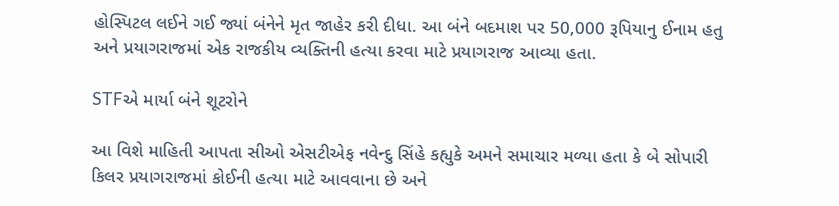હોસ્પિટલ લઈને ગઈ જ્યાં બંનેને મૃત જાહેર કરી દીધા. આ બંને બદમાશ પર 50,000 રૂપિયાનુ ઈનામ હતુ અને પ્રયાગરાજમાં એક રાજકીય વ્યક્તિની હત્યા કરવા માટે પ્રયાગરાજ આવ્યા હતા.

STFએ માર્યા બંને શૂટરોને

આ વિશે માહિતી આપતા સીઓ એસટીએફ નવેન્દુ સિંહે કહ્યુકે અમને સમાચાર મળ્યા હતા કે બે સોપારી કિલર પ્રયાગરાજમાં કોઈની હત્યા માટે આવવાના છે અને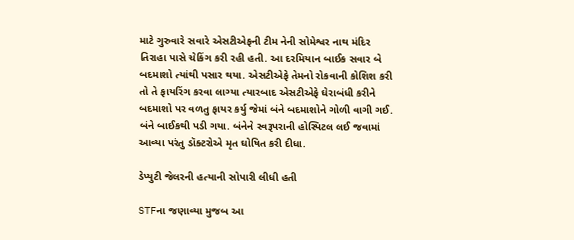માટે ગુરુવારે સવારે એસટીએફની ટીમ નેની સોમેશ્વર નાથ મંદિર તિરાહા પાસે ચેકિંગ કરી રહી હતી. આ દરમિયાન બાઈક સવાર બે બદમાશો ત્યાંથી પસાર થયા. એસટીએફે તેમનો રોકવાની કોશિશ કરી તો તે ફાયરિંગ કરવા લાગ્યા ત્યારબાદ એસટીએફે ઘેરાબંધી કરીને બદમાશો પર વળતુ ફાયર કર્યુ જેમાં બંને બદમાશોને ગોળી વાગી ગઈ. બંને બાઈકથી પડી ગયા. બંનેને સ્વરૂપરાની હોસ્પિટલ લઈ જવામાં આવ્યા પરંતુ ડૉક્ટરોએ મૃત ઘોષિત કરી દીધા.

ડેપ્યુટી જેલરની હત્યાની સોપારી લીધી હતી

STFના જણાવ્યા મુજબ આ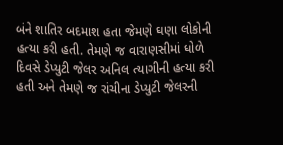બંને શાતિર બદમાશ હતા જેમણે ઘણા લોકોની હત્યા કરી હતી. તેમણે જ વારાણસીમાં ધોળે દિવસે ડેપ્યુટી જેલર અનિલ ત્યાગીની હત્યા કરી હતી અને તેમણે જ રાંચીના ડેપ્યુટી જેલરની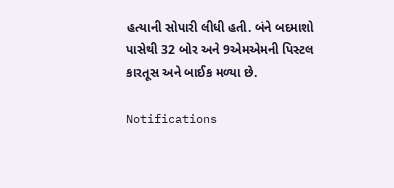હત્યાની સોપારી લીધી હતી. બંને બદમાશો પાસેથી 32 બોર અને 9એમએમની પિસ્ટલ કારતૂસ અને બાઈક મળ્યા છે.

Notifications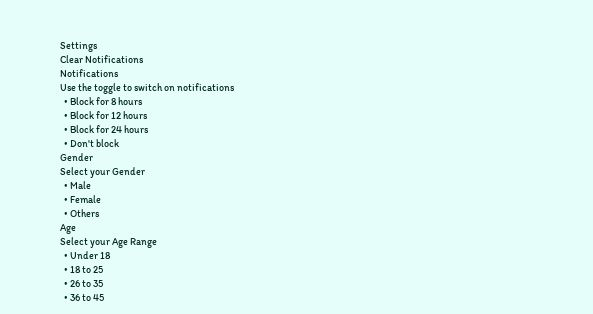Settings
Clear Notifications
Notifications
Use the toggle to switch on notifications
  • Block for 8 hours
  • Block for 12 hours
  • Block for 24 hours
  • Don't block
Gender
Select your Gender
  • Male
  • Female
  • Others
Age
Select your Age Range
  • Under 18
  • 18 to 25
  • 26 to 35
  • 36 to 45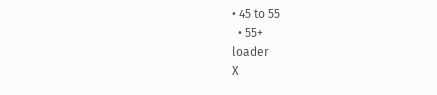• 45 to 55
  • 55+
loader
X